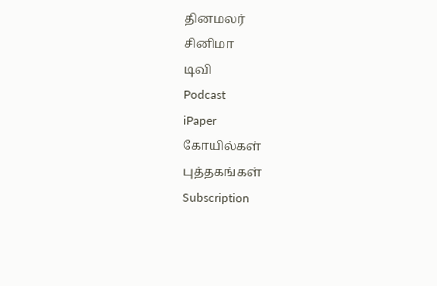தினமலர்
சினிமா
டிவி
Podcast
iPaper
கோயில்கள்
புத்தகங்கள்
Subscription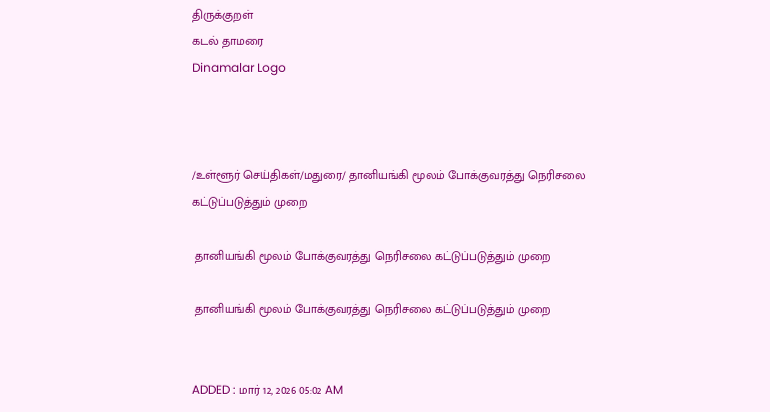திருக்குறள்
கடல் தாமரை
Dinamalar Logo



/உள்ளூர் செய்திகள்/மதுரை/ தானியங்கி மூலம் போக்குவரத்து நெரிசலை கட்டுப்படுத்தும் முறை

 தானியங்கி மூலம் போக்குவரத்து நெரிசலை கட்டுப்படுத்தும் முறை

 தானியங்கி மூலம் போக்குவரத்து நெரிசலை கட்டுப்படுத்தும் முறை


ADDED : மார் 12, 2026 05:02 AM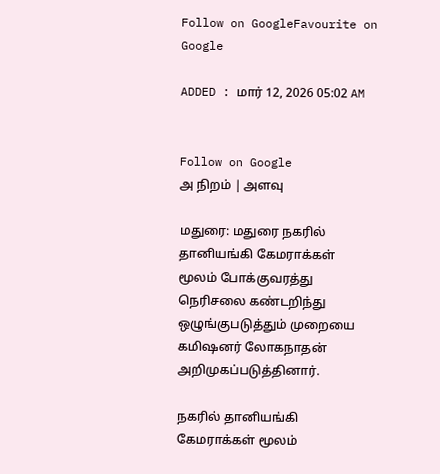Follow on GoogleFavourite on Google

ADDED : மார் 12, 2026 05:02 AM


Follow on Google
அ நிறம் | அளவு

மதுரை: மதுரை நகரில் தானியங்கி கேமராக்கள் மூலம் போக்குவரத்து நெரிசலை கண்டறிந்து ஒழுங்குபடுத்தும் முறையை கமிஷனர் லோகநாதன் அறிமுகப்படுத்தினார்.

நகரில் தானியங்கி கேமராக்கள் மூலம்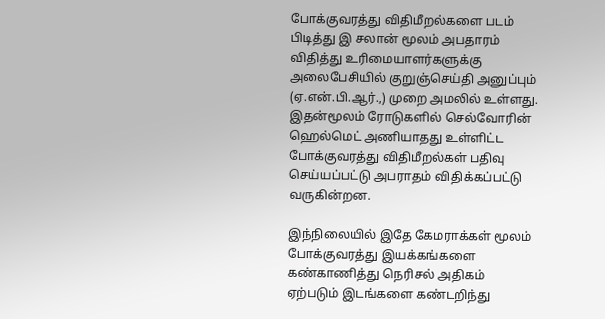போக்குவரத்து விதிமீறல்களை படம் பிடித்து இ சலான் மூலம் அபதாரம் விதித்து உரிமையாளர்களுக்கு அலைபேசியில் குறுஞ்செய்தி அனுப்பும் (ஏ.என்.பி.ஆர்.,) முறை அமலில் உள்ளது. இதன்மூலம் ரோடுகளில் செல்வோரின் ஹெல்மெட் அணியாதது உள்ளிட்ட போக்குவரத்து விதிமீறல்கள் பதிவு செய்யப்பட்டு அபராதம் விதிக்கப்பட்டு வருகின்றன.

இந்நிலையில் இதே கேமராக்கள் மூலம் போக்குவரத்து இயக்கங்களை கண்காணித்து நெரிசல் அதிகம் ஏற்படும் இடங்களை கண்டறிந்து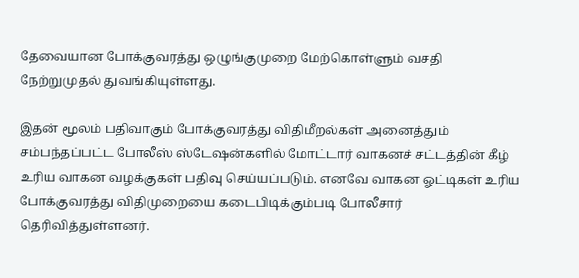தேவையான போக்குவரத்து ஒழுங்குமுறை மேற்கொள்ளும் வசதி நேற்றுமுதல் துவங்கியுள்ளது.

இதன் மூலம் பதிவாகும் போக்குவரத்து விதிமீறல்கள் அனைத்தும் சம்பந்தப்பட்ட போலீஸ் ஸ்டேஷன்களில் மோட்டார் வாகனச் சட்டத்தின் கீழ் உரிய வாகன வழக்குகள் பதிவு செய்யப்படும். எனவே வாகன ஓட்டிகள் உரிய போக்குவரத்து விதிமுறையை கடைபிடிக்கும்படி போலீசார் தெரிவித்துள்ளனர்.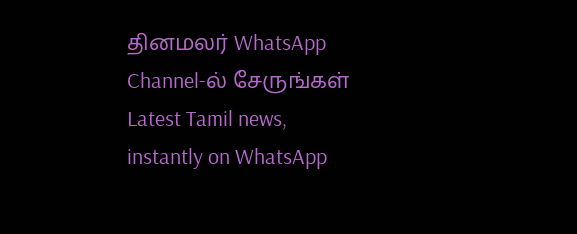தினமலர் WhatsApp Channel-ல் சேருங்கள்
Latest Tamil news, instantly on WhatsApp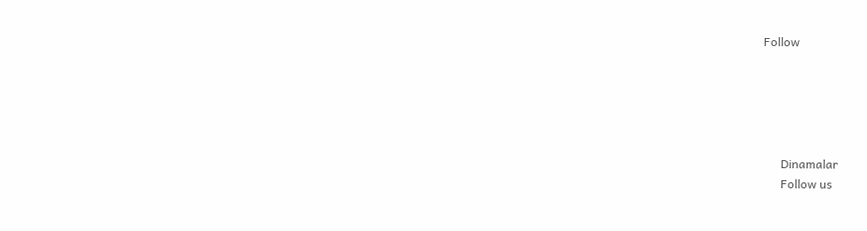Follow





      Dinamalar
      Follow us